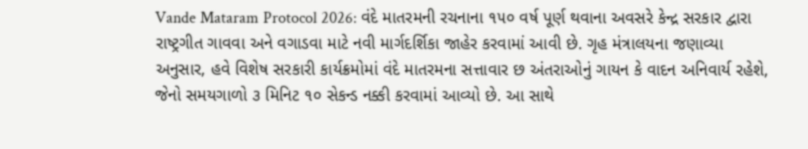Vande Mataram Protocol 2026: વંદે માતરમની રચનાના ૧૫૦ વર્ષ પૂર્ણ થવાના અવસરે કેન્દ્ર સરકાર દ્વારા રાષ્ટ્રગીત ગાવવા અને વગાડવા માટે નવી માર્ગદર્શિકા જાહેર કરવામાં આવી છે. ગૃહ મંત્રાલયના જણાવ્યા અનુસાર, હવે વિશેષ સરકારી કાર્યક્રમોમાં વંદે માતરમના સત્તાવાર છ અંતરાઓનું ગાયન કે વાદન અનિવાર્ય રહેશે, જેનો સમયગાળો ૩ મિનિટ ૧૦ સેકન્ડ નક્કી કરવામાં આવ્યો છે. આ સાથે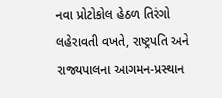નવા પ્રોટોકોલ હેઠળ તિરંગો લહેરાવતી વખતે, રાષ્ટ્રપતિ અને રાજ્યપાલના આગમન-પ્રસ્થાન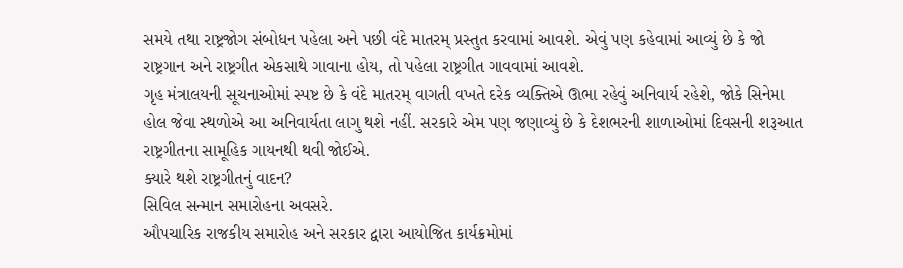સમયે તથા રાષ્ટ્રજોગ સંબોધન પહેલા અને પછી વંદે માતરમ્ પ્રસ્તુત કરવામાં આવશે. એવું પણ કહેવામાં આવ્યું છે કે જો રાષ્ટ્રગાન અને રાષ્ટ્રગીત એકસાથે ગાવાના હોય, તો પહેલા રાષ્ટ્રગીત ગાવવામાં આવશે.
ગૃહ મંત્રાલયની સૂચનાઓમાં સ્પષ્ટ છે કે વંદે માતરમ્ વાગતી વખતે દરેક વ્યક્તિએ ઊભા રહેવું અનિવાર્ય રહેશે, જોકે સિનેમા હોલ જેવા સ્થળોએ આ અનિવાર્યતા લાગુ થશે નહીં. સરકારે એમ પણ જણાવ્યું છે કે દેશભરની શાળાઓમાં દિવસની શરૂઆત રાષ્ટ્રગીતના સામૂહિક ગાયનથી થવી જોઈએ.
ક્યારે થશે રાષ્ટ્રગીતનું વાદન?
સિવિલ સન્માન સમારોહના અવસરે.
ઔપચારિક રાજકીય સમારોહ અને સરકાર દ્વારા આયોજિત કાર્યક્રમોમાં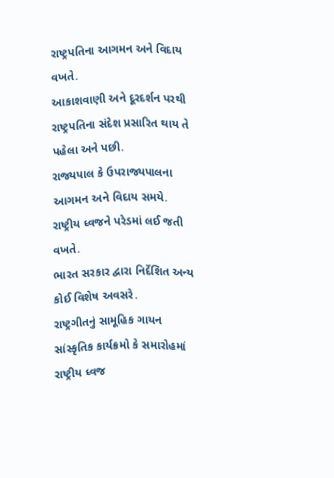રાષ્ટ્રપતિના આગમન અને વિદાય વખતે.
આકાશવાણી અને દૂરદર્શન પરથી રાષ્ટ્રપતિના સંદેશ પ્રસારિત થાય તે પહેલા અને પછી.
રાજ્યપાલ કે ઉપરાજ્યપાલના આગમન અને વિદાય સમયે.
રાષ્ટ્રીય ધ્વજને પરેડમાં લઈ જતી વખતે.
ભારત સરકાર દ્વારા નિર્દેશિત અન્ય કોઈ વિશેષ અવસરે.
રાષ્ટ્રગીતનું સામૂહિક ગાયન
સાંસ્કૃતિક કાર્યક્રમો કે સમારોહમાં રાષ્ટ્રીય ધ્વજ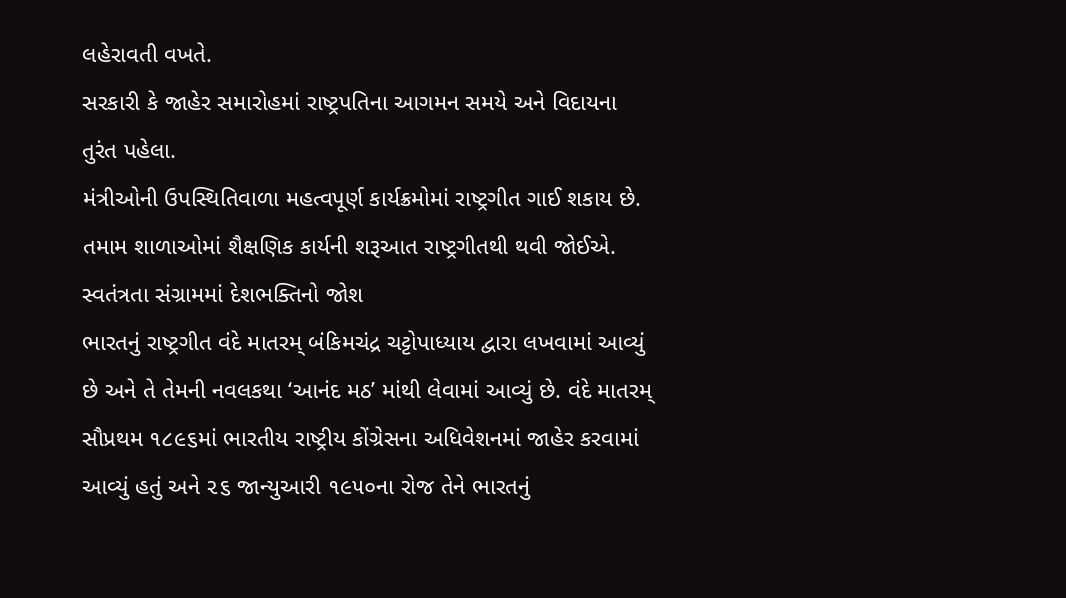લહેરાવતી વખતે.
સરકારી કે જાહેર સમારોહમાં રાષ્ટ્રપતિના આગમન સમયે અને વિદાયના તુરંત પહેલા.
મંત્રીઓની ઉપસ્થિતિવાળા મહત્વપૂર્ણ કાર્યક્રમોમાં રાષ્ટ્રગીત ગાઈ શકાય છે.
તમામ શાળાઓમાં શૈક્ષણિક કાર્યની શરૂઆત રાષ્ટ્રગીતથી થવી જોઈએ.
સ્વતંત્રતા સંગ્રામમાં દેશભક્તિનો જોશ
ભારતનું રાષ્ટ્રગીત વંદે માતરમ્ બંકિમચંદ્ર ચટ્ટોપાધ્યાય દ્વારા લખવામાં આવ્યું છે અને તે તેમની નવલકથા ‘આનંદ મઠ’ માંથી લેવામાં આવ્યું છે. વંદે માતરમ્ સૌપ્રથમ ૧૮૯૬માં ભારતીય રાષ્ટ્રીય કોંગ્રેસના અધિવેશનમાં જાહેર કરવામાં આવ્યું હતું અને ૨૬ જાન્યુઆરી ૧૯૫૦ના રોજ તેને ભારતનું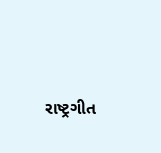રાષ્ટ્રગીત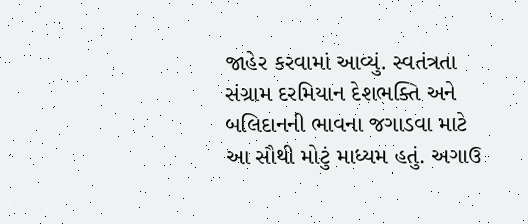જાહેર કરવામાં આવ્યું. સ્વતંત્રતા સંગ્રામ દરમિયાન દેશભક્તિ અને બલિદાનની ભાવના જગાડવા માટે આ સૌથી મોટું માધ્યમ હતું. અગાઉ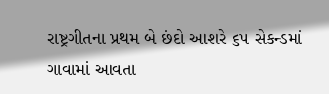રાષ્ટ્રગીતના પ્રથમ બે છંદો આશરે ૬૫ સેકન્ડમાં ગાવામાં આવતા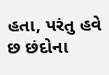હતા, પરંતુ હવે છ છંદોના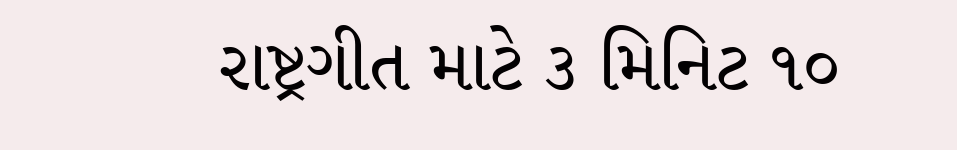રાષ્ટ્રગીત માટે ૩ મિનિટ ૧૦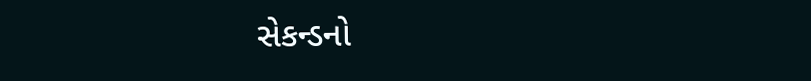સેકન્ડનો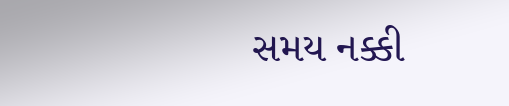સમય નક્કી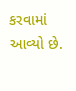કરવામાં આવ્યો છે.